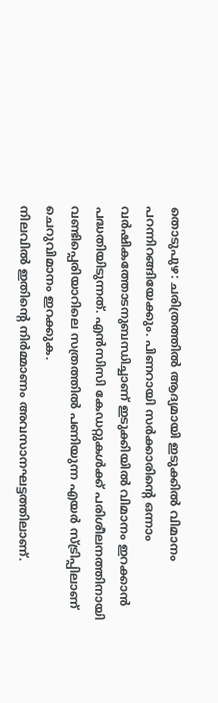തൊടുപുഴ: ചരിത്രത്തിൽ ആദ്യമായി ഇടുക്കിൽ വിമാനം പറന്നിറങ്ങിയേക്കും. പിണറായി സർക്കാരിന്റെ ഒന്നാം വർഷികത്തോടനുബന്ധിച്ചാണ് ഇടുക്കിയിൽ വിമാനം ഇറക്കാൻ പദ്ധതിയിടുന്നത്. എൻസിസി കേഡറ്റുകൾക്ക് പരിശീലനത്തിനായി വണ്ടിപ്പെരിയാറിലെ സത്രത്തിൽ പണിയുന്ന എയർ സ്ട്രിപ്പിലാണ് ചെറുവിമാനം ഇറക്കുക.
നിലവിൽ ഇതിന്റെ നിർമ്മാണം അവസാനഘട്ടത്തിലാണ്.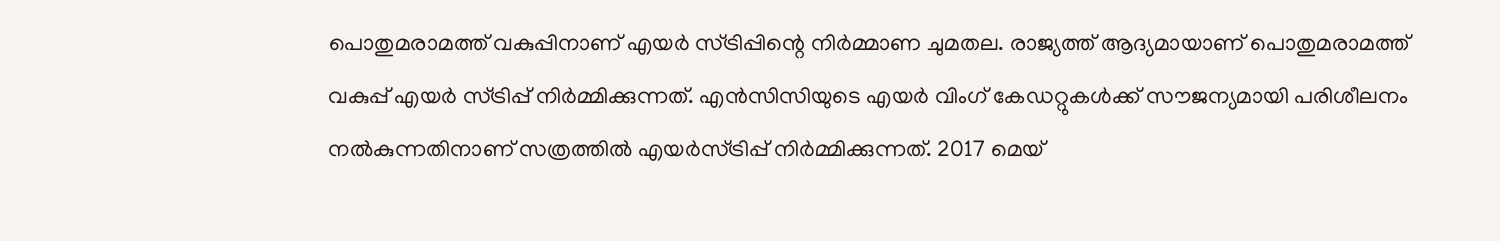പൊതുമരാമത്ത് വകുപ്പിനാണ് എയർ സ്ട്രിപ്പിന്റെ നിർമ്മാണ ചുമതല. രാജ്യത്ത് ആദ്യമായാണ് പൊതുമരാമത്ത് വകുപ്പ് എയർ സ്ട്രിപ്പ് നിർമ്മിക്കുന്നത്. എൻസിസിയുടെ എയർ വിംഗ് കേഡറ്റുകൾക്ക് സൗജന്യമായി പരിശീലനം നൽകുന്നതിനാണ് സത്രത്തിൽ എയർസ്ട്രിപ്പ് നിർമ്മിക്കുന്നത്. 2017 മെയ്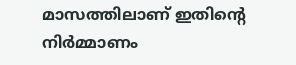മാസത്തിലാണ് ഇതിന്റെ നിർമ്മാണം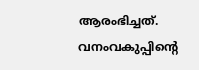ആരംഭിച്ചത്.
വനംവകുപ്പിന്റെ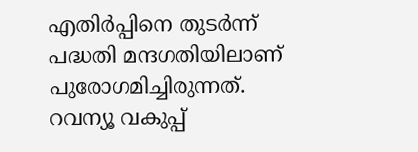എതിർപ്പിനെ തുടർന്ന് പദ്ധതി മന്ദഗതിയിലാണ് പുരോഗമിച്ചിരുന്നത്. റവന്യൂ വകുപ്പ്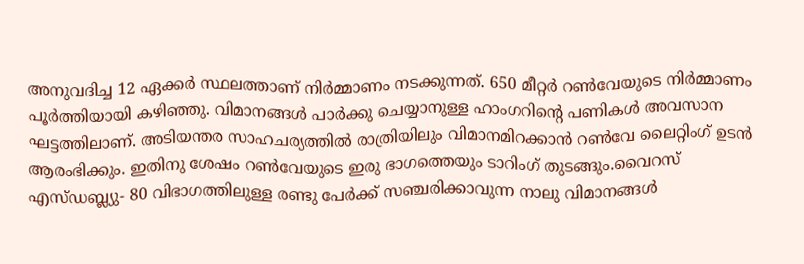അനുവദിച്ച 12 ഏക്കർ സ്ഥലത്താണ് നിർമ്മാണം നടക്കുന്നത്. 650 മീറ്റർ റൺവേയുടെ നിർമ്മാണം പൂർത്തിയായി കഴിഞ്ഞു. വിമാനങ്ങൾ പാർക്കു ചെയ്യാനുള്ള ഹാംഗറിന്റെ പണികൾ അവസാന ഘട്ടത്തിലാണ്. അടിയന്തര സാഹചര്യത്തിൽ രാത്രിയിലും വിമാനമിറക്കാൻ റൺവേ ലൈറ്റിംഗ് ഉടൻ ആരംഭിക്കും. ഇതിനു ശേഷം റൺവേയുടെ ഇരു ഭാഗത്തെയും ടാറിംഗ് തുടങ്ങും.വൈറസ് എസ്ഡബ്ല്യു- 80 വിഭാഗത്തിലുള്ള രണ്ടു പേർക്ക് സഞ്ചരിക്കാവുന്ന നാലു വിമാനങ്ങൾ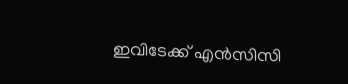ഇവിടേക്ക് എൻസിസി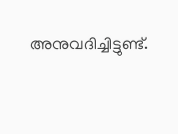അനുവദിച്ചിട്ടുണ്ട്.